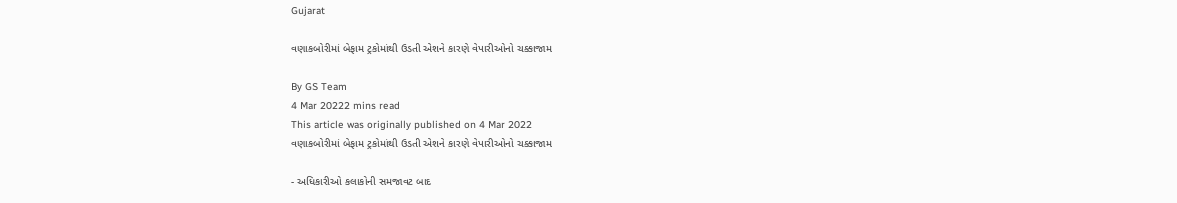Gujarat

વણાકબોરીમાં બેફામ ટ્રકોમાંથી ઉડતી એશને કારણે વેપારીઓનો ચક્કાજામ

By GS Team
4 Mar 20222 mins read
This article was originally published on 4 Mar 2022
વણાકબોરીમાં બેફામ ટ્રકોમાંથી ઉડતી એશને કારણે વેપારીઓનો ચક્કાજામ

- અધિકારીઓ કલાકોની સમજાવટ બાદ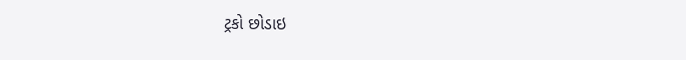ટ્રકો છોડાઇ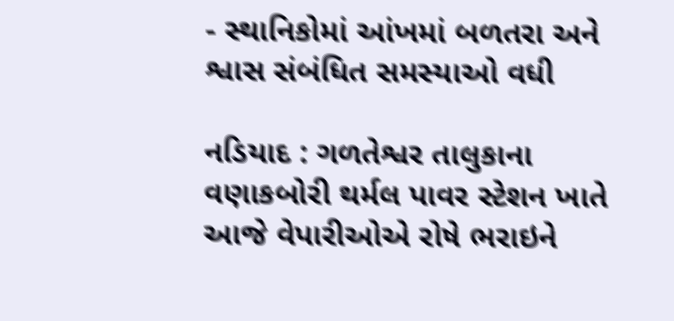- સ્થાનિકોમાં આંખમાં બળતરા અને શ્વાસ સંબંધિત સમસ્યાઓ વધી

નડિયાદ : ગળતેશ્વર તાલુકાના વણાકબોરી થર્મલ પાવર સ્ટેશન ખાતે આજે વેપારીઓએ રોષે ભરાઇને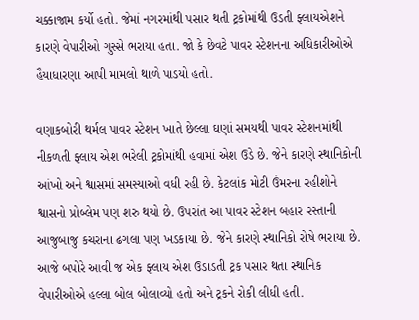ચક્કાજામ કર્યો હતો. જેમાં નગરમાંથી પસાર થતી ટ્રકોમાંથી ઉડતી ફ્લાયએશને કારણે વેપારીઓ ગુસ્સે ભરાયા હતા. જો કે છેવટે પાવર સ્ટેશનના અધિકારીઓએ હૈયાધારણા આપી મામલો થાળે પાડયો હતો.

વણાકબોરી થર્મલ પાવર સ્ટેશન ખાતે છેલ્લા ઘણાં સમયથી પાવર સ્ટેશનમાંથી નીકળતી ફ્લાય એશ ભરેલી ટ્રકોમાંથી હવામાં એશ ઉડે છે. જેને કારણે સ્થાનિકોની આંખો અને શ્વાસમાં સમસ્યાઓ વધી રહી છે. કેટલાંક મોટી ઉંમરના રહીશોને શ્વાસનો પ્રોબ્લેમ પણ શરુ થયો છે. ઉપરાંત આ પાવર સ્ટેશન બહાર રસ્તાની આજુબાજુ કચરાના ઢગલા પણ ખડકાયા છે. જેને કારણે સ્થાનિકો રોષે ભરાયા છે. આજે બપોરે આવી જ એક ફ્લાય એશ ઉડાડતી ટ્રક પસાર થતા સ્થાનિક વેપારીઓએ હલ્લા બોલ બોલાવ્યો હતો અને ટ્રકને રોકી લીધી હતી.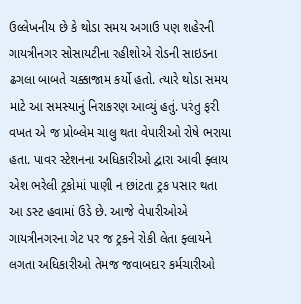ઉલ્લેખનીય છે કે થોડા સમય અગાઉ પણ શહેરની ગાયત્રીનગર સોસાયટીના રહીશોએ રોડની સાઇડના ઢગલા બાબતે ચક્કાજામ કર્યો હતો. ત્યારે થોડા સમય માટે આ સમસ્યાનું નિરાકરણ આવ્યું હતું. પરંતુ ફરી વખત એ જ પ્રોબ્લેમ ચાલુ થતા વેપારીઓ રોષે ભરાયા હતા. પાવર સ્ટેશનના અધિકારીઓ દ્વારા આવી ફ્લાય એશ ભરેલી ટ્રકોમાં પાણી ન છાંટતા ટ્રક પસાર થતા આ ડસ્ટ હવામાં ઉડે છે. આજે વેપારીઓએ ગાયત્રીનગરના ગેટ પર જ ટ્રકને રોકી લેતા ફ્લાયને લગતા અધિકારીઓ તેમજ જવાબદાર કર્મચારીઓ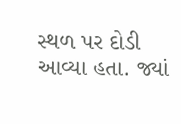સ્થળ પર દોડી આવ્યા હતા. જ્યાં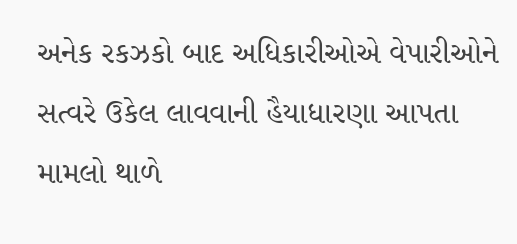અનેક રકઝકો બાદ અધિકારીઓએ વેપારીઓને સત્વરે ઉકેલ લાવવાની હૈયાધારણા આપતા મામલો થાળે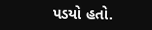પડયો હતો.